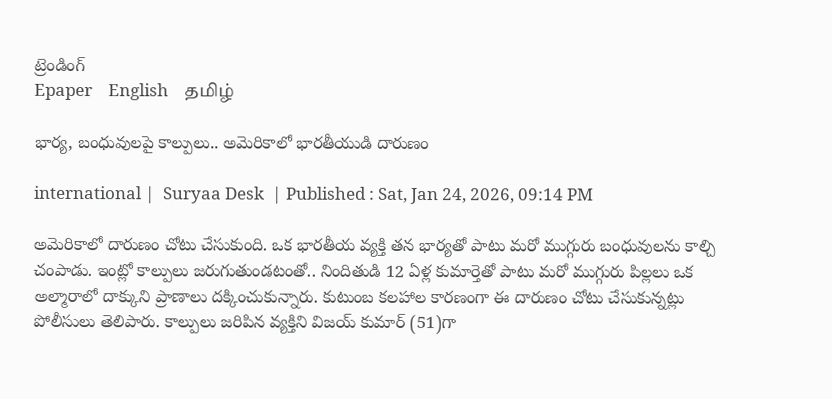ట్రెండింగ్
Epaper    English    தமிழ்

భార్య, బంధువులపై కాల్పులు.. అమెరికాలో భారతీయుడి దారుణం

international |  Suryaa Desk  | Published : Sat, Jan 24, 2026, 09:14 PM

అమెరికాలో దారుణం చోటు చేసుకుంది. ఒక భారతీయ వ్యక్తి తన భార్యతో పాటు మరో ముగ్గురు బంధువులను కాల్చి చంపాడు. ఇంట్లో కాల్పులు జరుగుతుండటంతో.. నిందితుడి 12 ఏళ్ల కుమార్తెతో పాటు మరో ముగ్గురు పిల్లలు ఒక అల్మారాలో దాక్కుని ప్రాణాలు దక్కించుకున్నారు. కుటుంబ కలహాల కారణంగా ఈ దారుణం చోటు చేసుకున్నట్లు పోలీసులు తెలిపారు. కాల్పులు జరిపిన వ్యక్తిని విజయ్ కుమార్ (51)గా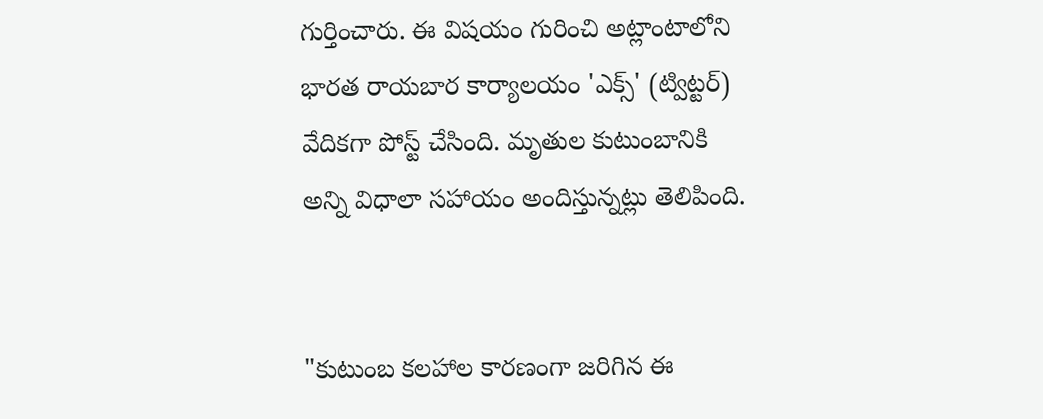గుర్తించారు. ఈ విషయం గురించి అట్లాంటాలోని భారత రాయబార కార్యాలయం 'ఎక్స్' (ట్విట్టర్) వేదికగా పోస్ట్ చేసింది. మృతుల కుటుంబానికి అన్ని విధాలా సహాయం అందిస్తున్నట్లు తెలిపింది.


"కుటుంబ కలహాల కారణంగా జరిగిన ఈ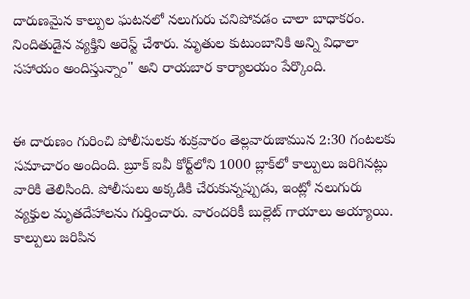దారుణమైన కాల్పుల ఘటనలో నలుగురు చనిపోవడం చాలా బాధాకరం. నిందితుడైన వ్యక్తిని అరెస్ట్ చేశారు. మృతుల కుటుంబానికి అన్ని విధాలా సహాయం అందిస్తున్నాం" అని రాయబార కార్యాలయం పేర్కొంది.


ఈ దారుణం గురించి పోలీసులకు శుక్రవారం తెల్లవారుజామున 2:30 గంటలకు సమాచారం అందింది. బ్రూక్ ఐవీ కోర్ట్‌లోని 1000 బ్లాక్‌లో కాల్పులు జరిగినట్లు వారికి తెలిసింది. పోలీసులు అక్కడికి చేరుకున్నప్పుడు, ఇంట్లో నలుగురు వ్యక్తుల మృతదేహాలను గుర్తించారు. వారందరికీ బుల్లెట్ గాయాలు అయ్యాయి. కాల్పులు జరిపిన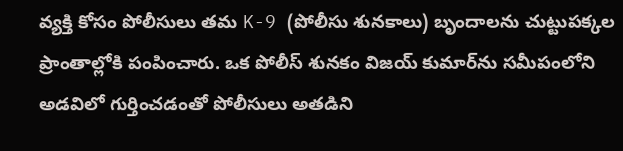వ్యక్తి కోసం పోలీసులు తమ K-9 (పోలీసు శునకాలు) బృందాలను చుట్టుపక్కల ప్రాంతాల్లోకి పంపించారు. ఒక పోలీస్ శునకం విజయ్ కుమార్‌ను సమీపంలోని అడవిలో గుర్తించడంతో పోలీసులు అతడిని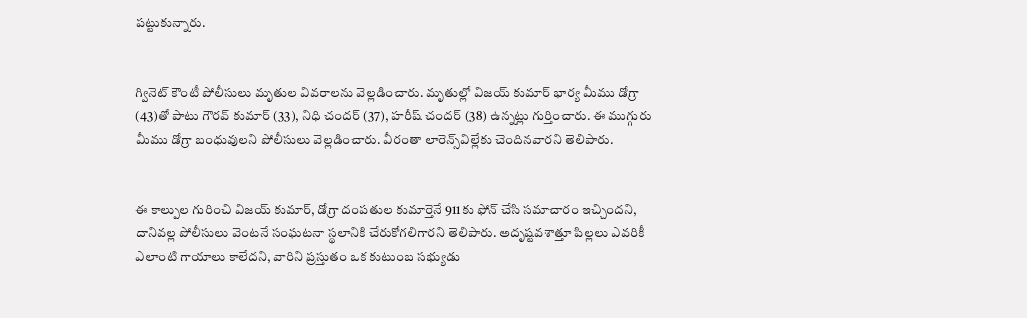పట్టుకున్నారు.


గ్వినెట్ కౌంటీ పోలీసులు మృతుల వివరాలను వెల్లడించారు. మృతుల్లో విజయ్ కుమార్ భార్య మీము డోగ్రా (43)తో పాటు గౌరవ్ కుమార్ (33), నిధి చందర్ (37), హరీష్ చందర్ (38) ఉన్నట్లు గుర్తించారు. ఈ ముగ్గురు మీము డోగ్రా బంధువులని పోలీసులు వెల్లడించారు. వీరంతా లారెన్స్‌విల్లేకు చెందినవారని తెలిపారు.


ఈ కాల్పుల గురించి విజయ్ కుమార్, డోగ్రా దంపతుల కుమార్తెనే 911కు ఫోన్ చేసి సమాచారం ఇచ్చిందని, దానివల్ల పోలీసులు వెంటనే సంఘటనా స్థలానికి చేరుకోగలిగారని తెలిపారు. అదృష్టవశాత్తూ పిల్లలు ఎవరికీ ఎలాంటి గాయాలు కాలేదని, వారిని ప్రస్తుతం ఒక కుటుంబ సభ్యుడు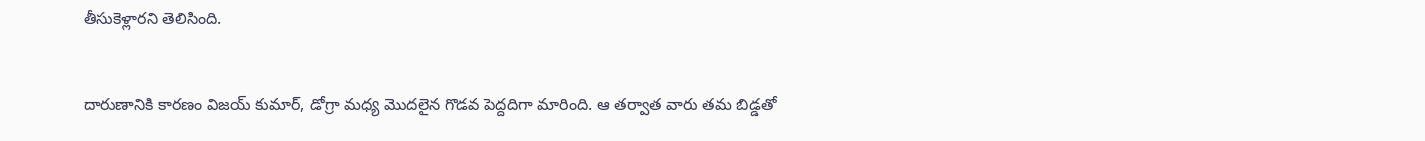తీసుకెళ్లారని తెలిసింది.


దారుణానికి కారణం విజయ్ కుమార్, డోగ్రా మధ్య మొదలైన గొడవ పెద్దదిగా మారింది. ఆ తర్వాత వారు తమ బిడ్డతో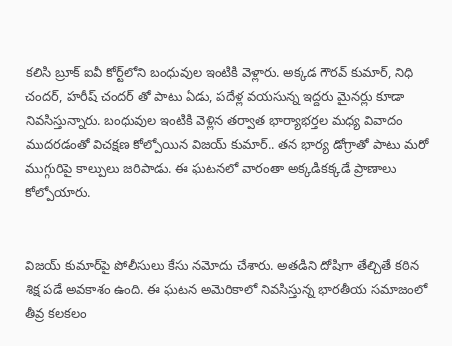కలిసి బ్రూక్ ఐవీ కోర్ట్‌లోని బంధువుల ఇంటికి వెళ్లారు. అక్కడ గౌరవ్ కుమార్, నిధి చందర్, హరీష్ చందర్ తో పాటు ఏడు, పదేళ్ల వయసున్న ఇద్దరు మైనర్లు కూడా నివసిస్తున్నారు. బంధువుల ఇంటికి వెళ్లిన తర్వాత భార్యాభర్తల మధ్య వివాదం ముదరడంతో విచక్షణ కోల్పోయిన విజయ్ కుమార్.. తన భార్య డోగ్రాతో పాటు మరో ముగ్గురిపై కాల్పులు జరిపాడు. ఈ ఘటనలో వారంతా అక్కడికక్కడే ప్రాణాలు కోల్పోయారు.


విజయ్ కుమార్‌పై పోలీసులు కేసు నమోదు చేశారు. అతడిని దోషిగా తేల్చితే కఠిన శిక్ష పడే అవకాశం ఉంది. ఈ ఘటన అమెరికాలో నివసిస్తున్న భారతీయ సమాజంలో తీవ్ర కలకలం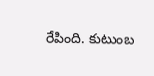రేపింది. కుటుంబ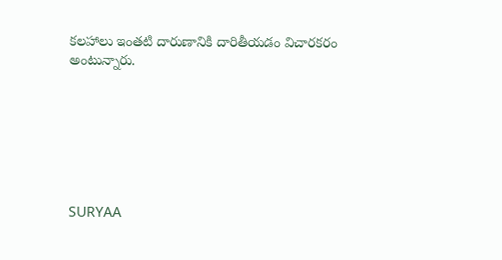కలహాలు ఇంతటి దారుణానికి దారితీయడం విచారకరం అంటున్నారు.







SURYAA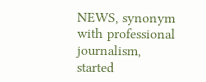NEWS, synonym with professional journalism, started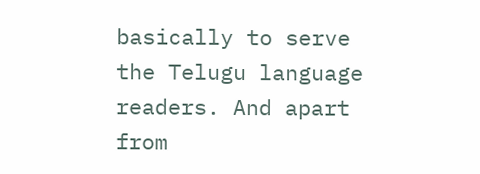basically to serve the Telugu language readers. And apart from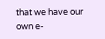that we have our own e-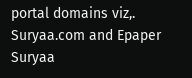portal domains viz,. Suryaa.com and Epaper Suryaa